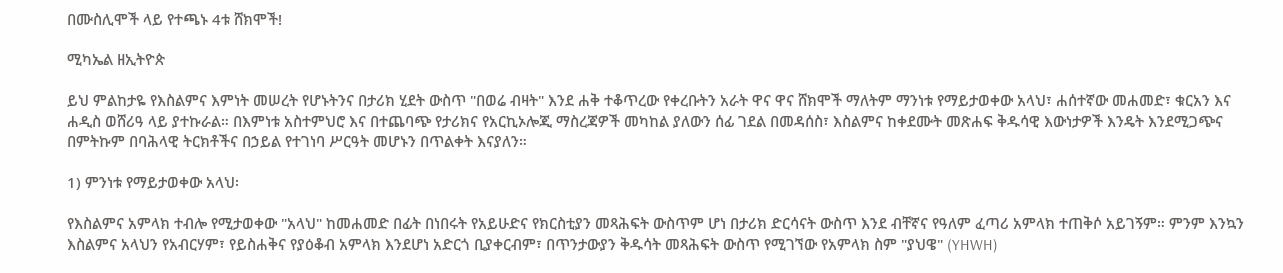በሙስሊሞች ላይ የተጫኑ 4ቱ ሸክሞች!

ሚካኤል ዘኢትዮጵ

ይህ ምልከታዬ የእስልምና እምነት መሠረት የሆኑትንና በታሪክ ሂደት ውስጥ "በወሬ ብዛት" እንደ ሐቅ ተቆጥረው የቀረቡትን አራት ዋና ዋና ሸክሞች ማለትም ማንነቱ የማይታወቀው አላህ፣ ሐሰተኛው መሐመድ፣ ቁርአን እና ሐዲስ ወሸሪዓ ላይ ያተኩራል። በእምነቱ አስተምህሮ እና በተጨባጭ የታሪክና የአርኪኦሎጂ ማስረጃዎች መካከል ያለውን ሰፊ ገደል በመዳሰስ፣ እስልምና ከቀደሙት መጽሐፍ ቅዱሳዊ እውነታዎች እንዴት እንደሚጋጭና በምትኩም በባሕላዊ ትርክቶችና በኃይል የተገነባ ሥርዓት መሆኑን በጥልቀት እናያለን።

1) ምንነቱ የማይታወቀው አላህ፡

የእስልምና አምላክ ተብሎ የሚታወቀው "አላህ" ከመሐመድ በፊት በነበሩት የአይሁድና የክርስቲያን መጻሕፍት ውስጥም ሆነ በታሪክ ድርሳናት ውስጥ እንደ ብቸኛና የዓለም ፈጣሪ አምላክ ተጠቅሶ አይገኝም። ምንም እንኳን እስልምና አላህን የአብርሃም፣ የይስሐቅና የያዕቆብ አምላክ እንደሆነ አድርጎ ቢያቀርብም፣ በጥንታውያን ቅዱሳት መጻሕፍት ውስጥ የሚገኘው የአምላክ ስም "ያህዌ" (YHWH)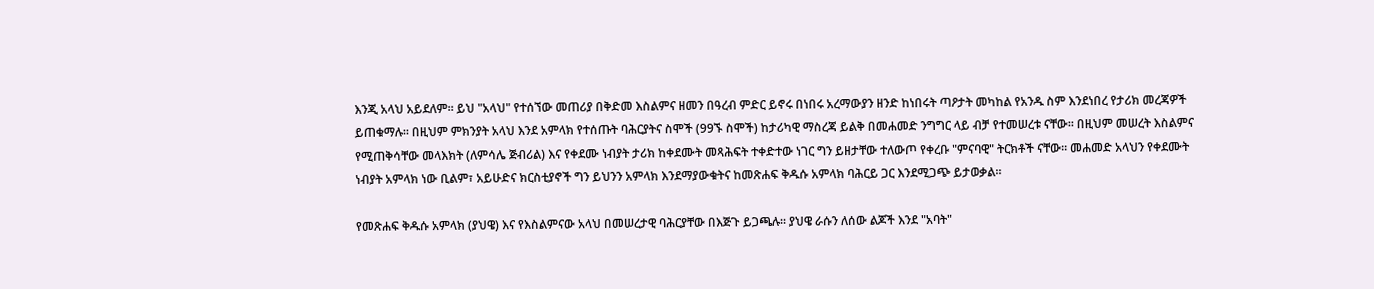እንጂ አላህ አይደለም። ይህ "አላህ" የተሰኘው መጠሪያ በቅድመ እስልምና ዘመን በዓረብ ምድር ይኖሩ በነበሩ አረማውያን ዘንድ ከነበሩት ጣዖታት መካከል የአንዱ ስም እንደነበረ የታሪክ መረጃዎች ይጠቁማሉ። በዚህም ምክንያት አላህ እንደ አምላክ የተሰጡት ባሕርያትና ስሞች (99ኙ ስሞች) ከታሪካዊ ማስረጃ ይልቅ በመሐመድ ንግግር ላይ ብቻ የተመሠረቱ ናቸው። በዚህም መሠረት እስልምና የሚጠቅሳቸው መላእክት (ለምሳሌ ጅብሪል) እና የቀደሙ ነብያት ታሪክ ከቀደሙት መጻሕፍት ተቀድተው ነገር ግን ይዘታቸው ተለውጦ የቀረቡ "ምናባዊ" ትርክቶች ናቸው። መሐመድ አላህን የቀደሙት ነብያት አምላክ ነው ቢልም፣ አይሁድና ክርስቲያኖች ግን ይህንን አምላክ እንደማያውቁትና ከመጽሐፍ ቅዱሱ አምላክ ባሕርይ ጋር እንደሚጋጭ ይታወቃል።

የመጽሐፍ ቅዱሱ አምላክ (ያህዌ) እና የእስልምናው አላህ በመሠረታዊ ባሕርያቸው በእጅጉ ይጋጫሉ። ያህዌ ራሱን ለሰው ልጆች እንደ "አባት"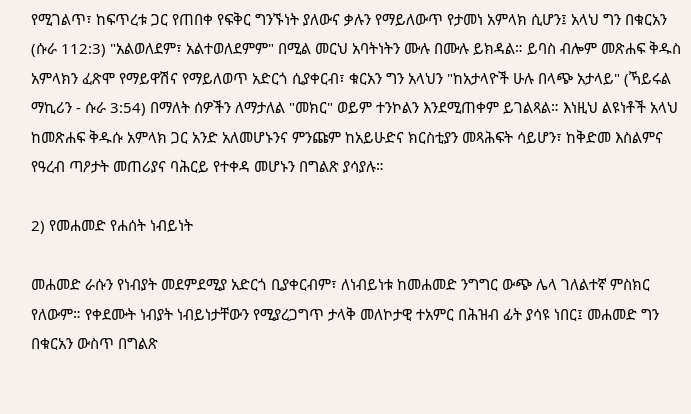የሚገልጥ፣ ከፍጥረቱ ጋር የጠበቀ የፍቅር ግንኙነት ያለውና ቃሉን የማይለውጥ የታመነ አምላክ ሲሆን፤ አላህ ግን በቁርአን (ሱራ 112:3) "አልወለደም፣ አልተወለደምም" በሚል መርህ አባትነትን ሙሉ በሙሉ ይክዳል። ይባስ ብሎም መጽሐፍ ቅዱስ አምላክን ፈጽሞ የማይዋሽና የማይለወጥ አድርጎ ሲያቀርብ፣ ቁርአን ግን አላህን "ከአታላዮች ሁሉ በላጭ አታላይ" (ኻይሩል ማኪሪን - ሱራ 3:54) በማለት ሰዎችን ለማታለል "መክር" ወይም ተንኮልን እንደሚጠቀም ይገልጻል። እነዚህ ልዩነቶች አላህ ከመጽሐፍ ቅዱሱ አምላክ ጋር አንድ አለመሆኑንና ምንጩም ከአይሁድና ክርስቲያን መጻሕፍት ሳይሆን፣ ከቅድመ እስልምና የዓረብ ጣዖታት መጠሪያና ባሕርይ የተቀዳ መሆኑን በግልጽ ያሳያሉ።

2) የመሐመድ የሐሰት ነብይነት

መሐመድ ራሱን የነብያት መደምደሚያ አድርጎ ቢያቀርብም፣ ለነብይነቱ ከመሐመድ ንግግር ውጭ ሌላ ገለልተኛ ምስክር የለውም። የቀደሙት ነብያት ነብይነታቸውን የሚያረጋግጥ ታላቅ መለኮታዊ ተአምር በሕዝብ ፊት ያሳዩ ነበር፤ መሐመድ ግን በቁርአን ውስጥ በግልጽ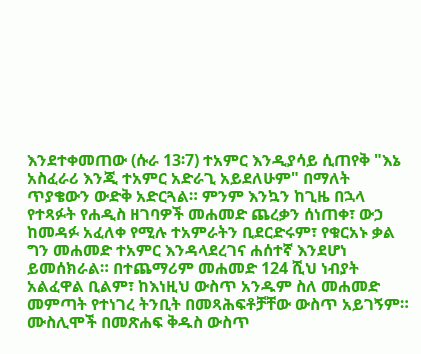እንደተቀመጠው (ሱራ 13፡7) ተአምር እንዲያሳይ ሲጠየቅ "እኔ አስፈራሪ እንጂ ተአምር አድራጊ አይደለሁም" በማለት ጥያቄውን ውድቅ አድርጓል። ምንም እንኳን ከጊዜ በኋላ የተጻፉት የሐዲስ ዘገባዎች መሐመድ ጨረቃን ሰነጠቀ፣ ውኃ ከመዳፉ አፈለቀ የሚሉ ተአምራትን ቢደርድሩም፣ የቁርአኑ ቃል ግን መሐመድ ተአምር እንዳላደረገና ሐሰተኛ እንደሆነ ይመሰክራል። በተጨማሪም መሐመድ 124 ሺህ ነብያት አልፈዋል ቢልም፣ ከእነዚህ ውስጥ አንዱም ስለ መሐመድ መምጣት የተነገረ ትንቢት በመጻሕፍቶቻቸው ውስጥ አይገኝም። ሙስሊሞች በመጽሐፍ ቅዱስ ውስጥ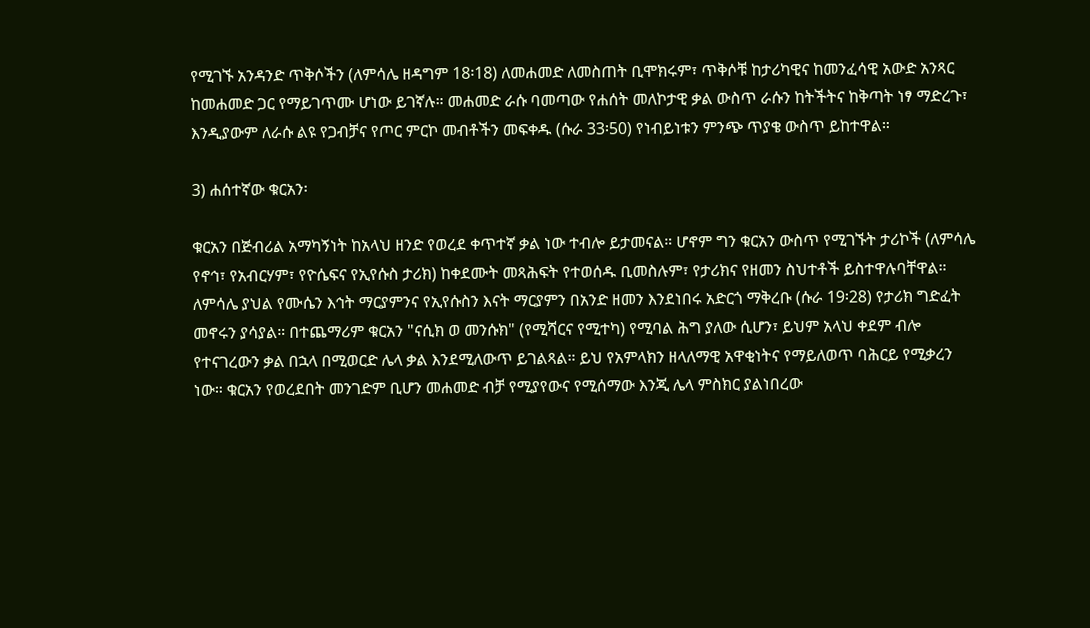የሚገኙ አንዳንድ ጥቅሶችን (ለምሳሌ ዘዳግም 18፡18) ለመሐመድ ለመስጠት ቢሞክሩም፣ ጥቅሶቹ ከታሪካዊና ከመንፈሳዊ አውድ አንጻር ከመሐመድ ጋር የማይገጥሙ ሆነው ይገኛሉ። መሐመድ ራሱ ባመጣው የሐሰት መለኮታዊ ቃል ውስጥ ራሱን ከትችትና ከቅጣት ነፃ ማድረጉ፣ እንዲያውም ለራሱ ልዩ የጋብቻና የጦር ምርኮ መብቶችን መፍቀዱ (ሱራ 33፡50) የነብይነቱን ምንጭ ጥያቄ ውስጥ ይከተዋል።

3) ሐሰተኛው ቁርአን፡

ቁርአን በጅብሪል አማካኝነት ከአላህ ዘንድ የወረደ ቀጥተኛ ቃል ነው ተብሎ ይታመናል። ሆኖም ግን ቁርአን ውስጥ የሚገኙት ታሪኮች (ለምሳሌ የኖኅ፣ የአብርሃም፣ የዮሴፍና የኢየሱስ ታሪክ) ከቀደሙት መጻሕፍት የተወሰዱ ቢመስሉም፣ የታሪክና የዘመን ስህተቶች ይስተዋሉባቸዋል። ለምሳሌ ያህል የሙሴን እኅት ማርያምንና የኢየሱስን እናት ማርያምን በአንድ ዘመን እንደነበሩ አድርጎ ማቅረቡ (ሱራ 19፡28) የታሪክ ግድፈት መኖሩን ያሳያል። በተጨማሪም ቁርአን "ናሲክ ወ መንሱክ" (የሚሻርና የሚተካ) የሚባል ሕግ ያለው ሲሆን፣ ይህም አላህ ቀደም ብሎ የተናገረውን ቃል በኋላ በሚወርድ ሌላ ቃል እንደሚለውጥ ይገልጻል። ይህ የአምላክን ዘላለማዊ አዋቂነትና የማይለወጥ ባሕርይ የሚቃረን ነው። ቁርአን የወረደበት መንገድም ቢሆን መሐመድ ብቻ የሚያየውና የሚሰማው እንጂ ሌላ ምስክር ያልነበረው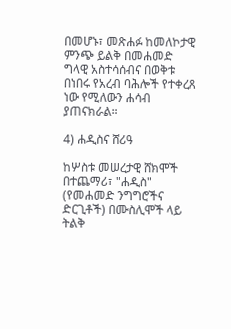በመሆኑ፣ መጽሐፉ ከመለኮታዊ ምንጭ ይልቅ በመሐመድ ግላዊ አስተሳሰብና በወቅቱ በነበሩ የአረብ ባሕሎች የተቀረጸ ነው የሚለውን ሐሳብ ያጠናክራል።

4) ሐዲስና ሸሪዓ

ከሦስቱ መሠረታዊ ሸክሞች በተጨማሪ፣ "ሐዲስ" (የመሐመድ ንግግሮችና ድርጊቶች) በሙስሊሞች ላይ ትልቅ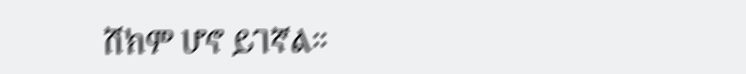ሸክም ሆኖ ይገኛል።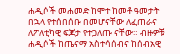ሐዲሶች መሐመድ ከሞተ ከመቶ ዓመታት በኋላ የተሰበሰቡ በመሆናቸው ለፈጠራና ለፖለቲካዊ ፍጆታ የተጋለጡ ናቸው። ብዙዎቹ ሐዲሶች ከጤናማ አስተሳሰብና ከሰብአዊ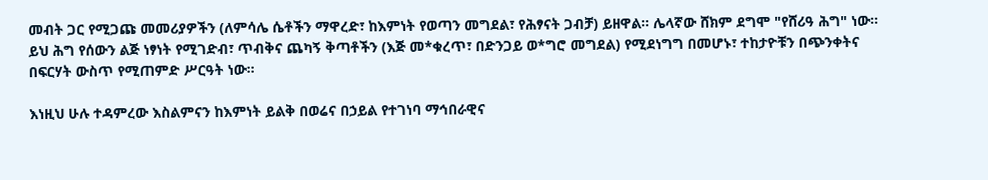መብት ጋር የሚጋጩ መመሪያዎችን (ለምሳሌ ሴቶችን ማዋረድ፣ ከእምነት የወጣን መግደል፣ የሕፃናት ጋብቻ) ይዘዋል። ሌላኛው ሸክም ደግሞ "የሸሪዓ ሕግ" ነው። ይህ ሕግ የሰውን ልጅ ነፃነት የሚገድብ፣ ጥብቅና ጨካኝ ቅጣቶችን (እጅ መ*ቁረጥ፣ በድንጋይ ወ*ግሮ መግደል) የሚደነግግ በመሆኑ፣ ተከታዮቹን በጭንቀትና በፍርሃት ውስጥ የሚጠምድ ሥርዓት ነው።

እነዚህ ሁሉ ተዳምረው እስልምናን ከእምነት ይልቅ በወሬና በኃይል የተገነባ ማኅበራዊና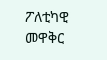ፖለቲካዊ መዋቅር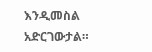እንዲመስል አድርገውታል።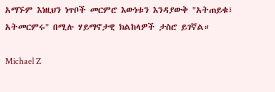አማኙም እነዚህን ነጥቦች መርምሮ እውነቱን እንዳያውቅ "አትጠይቁ፣ አትመርምሩ" በሚሉ ሃይማኖታዊ ክልከላዎች ታስሮ ይገኛል።

Michael Z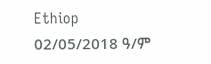Ethiop
02/05/2018 ዓ/ም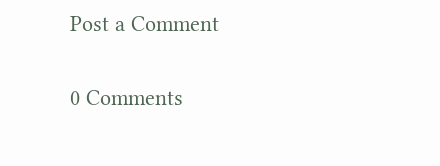Post a Comment

0 Comments